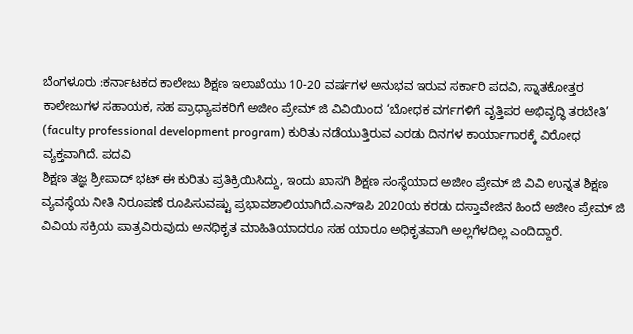ಬೆಂಗಳೂರು :ಕರ್ನಾಟಕದ ಕಾಲೇಜು ಶಿಕ್ಷಣ ಇಲಾಖೆಯು 10-20 ವರ್ಷಗಳ ಅನುಭವ ಇರುವ ಸರ್ಕಾರಿ ಪದವಿ, ಸ್ನಾತಕೋತ್ತರ ಕಾಲೇಜುಗಳ ಸಹಾಯಕ, ಸಹ ಪ್ರಾಧ್ಯಾಪಕರಿಗೆ ಅಜೀಂ ಪ್ರೇಮ್ ಜಿ ವಿವಿಯಿಂದ ‘ಬೋಧಕ ವರ್ಗಗಳಿಗೆ ವೃತ್ತಿಪರ ಅಭಿವೃದ್ಧಿ ತರಬೇತಿ’ (faculty professional development program) ಕುರಿತು ನಡೆಯುತ್ತಿರುವ ಎರಡು ದಿನಗಳ ಕಾರ್ಯಾಗಾರಕ್ಕೆ ವಿರೋಧ ವ್ಯಕ್ತವಾಗಿದೆ. ಪದವಿ
ಶಿಕ್ಷಣ ತಜ್ಞ ಶ್ರೀಪಾದ್ ಭಟ್ ಈ ಕುರಿತು ಪ್ರತಿಕ್ರಿಯಿಸಿದ್ದು, ಇಂದು ಖಾಸಗಿ ಶಿಕ್ಷಣ ಸಂಸ್ಥೆಯಾದ ಅಜೀಂ ಪ್ರೇಮ್ ಜಿ ವಿವಿ ಉನ್ನತ ಶಿಕ್ಷಣ ವ್ಯವಸ್ಥೆಯ ನೀತಿ ನಿರೂಪಣೆ ರೂಪಿಸುವಷ್ಟು ಪ್ರಭಾವಶಾಲಿಯಾಗಿದೆ.ಎನ್ಇಪಿ 2020ಯ ಕರಡು ದಸ್ತಾವೇಜಿನ ಹಿಂದೆ ಅಜೀಂ ಪ್ರೇಮ್ ಜಿ ವಿವಿಯ ಸಕ್ರಿಯ ಪಾತ್ರವಿರುವುದು ಅನಧಿಕೃತ ಮಾಹಿತಿಯಾದರೂ ಸಹ ಯಾರೂ ಅಧಿಕೃತವಾಗಿ ಅಲ್ಲಗೆಳದಿಲ್ಲ ಎಂದಿದ್ದಾರೆ.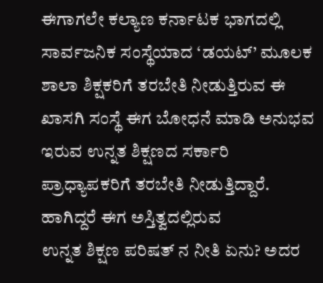ಈಗಾಗಲೇ ಕಲ್ಯಾಣ ಕರ್ನಾಟಕ ಭಾಗದಲ್ಲಿ ಸಾರ್ವಜನಿಕ ಸಂಸ್ಥೆಯಾದ ‘ಡಯಟ್’ ಮೂಲಕ ಶಾಲಾ ಶಿಕ್ಷಕರಿಗೆ ತರಬೇತಿ ನೀಡುತ್ತಿರುವ ಈ ಖಾಸಗಿ ಸಂಸ್ಥೆ ಈಗ ಬೋಧನೆ ಮಾಡಿ ಅನುಭವ ಇರುವ ಉನ್ನತ ಶಿಕ್ಷಣದ ಸರ್ಕಾರಿ ಪ್ರಾಧ್ಯಾಪಕರಿಗೆ ತರಬೇತಿ ನೀಡುತ್ತಿದ್ದಾರೆ. ಹಾಗಿದ್ದರೆ ಈಗ ಅಸ್ತಿತ್ವದಲ್ಲಿರುವ
ಉನ್ನತ ಶಿಕ್ಷಣ ಪರಿಷತ್ ನ ನೀತಿ ಏನು? ಅದರ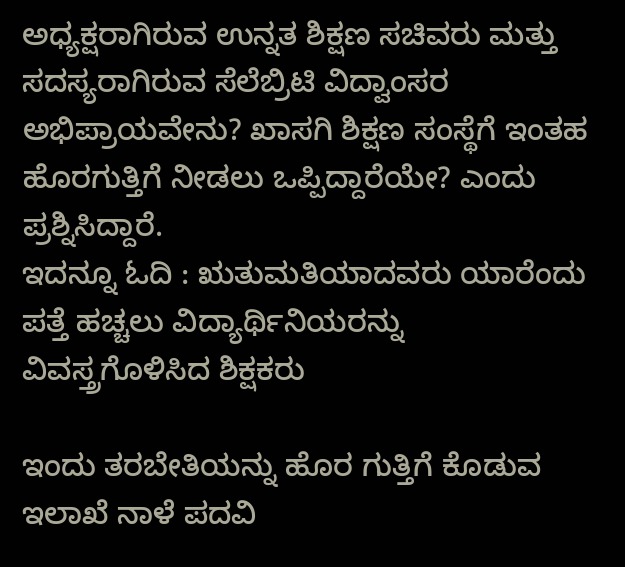ಅಧ್ಯಕ್ಷರಾಗಿರುವ ಉನ್ನತ ಶಿಕ್ಷಣ ಸಚಿವರು ಮತ್ತು ಸದಸ್ಯರಾಗಿರುವ ಸೆಲೆಬ್ರಿಟಿ ವಿದ್ವಾಂಸರ ಅಭಿಪ್ರಾಯವೇನು? ಖಾಸಗಿ ಶಿಕ್ಷಣ ಸಂಸ್ಥೆಗೆ ಇಂತಹ ಹೊರಗುತ್ತಿಗೆ ನೀಡಲು ಒಪ್ಪಿದ್ದಾರೆಯೇ? ಎಂದು ಪ್ರಶ್ನಿಸಿದ್ದಾರೆ.
ಇದನ್ನೂ ಓದಿ : ಋತುಮತಿಯಾದವರು ಯಾರೆಂದು ಪತ್ತೆ ಹಚ್ಚಲು ವಿದ್ಯಾರ್ಥಿನಿಯರನ್ನು ವಿವಸ್ತ್ರಗೊಳಿಸಿದ ಶಿಕ್ಷಕರು

ಇಂದು ತರಬೇತಿಯನ್ನು ಹೊರ ಗುತ್ತಿಗೆ ಕೊಡುವ ಇಲಾಖೆ ನಾಳೆ ಪದವಿ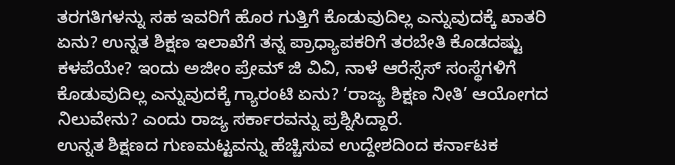ತರಗತಿಗಳನ್ನು ಸಹ ಇವರಿಗೆ ಹೊರ ಗುತ್ತಿಗೆ ಕೊಡುವುದಿಲ್ಲ ಎನ್ನುವುದಕ್ಕೆ ಖಾತರಿ ಏನು? ಉನ್ನತ ಶಿಕ್ಷಣ ಇಲಾಖೆಗೆ ತನ್ನ ಪ್ರಾಧ್ಯಾಪಕರಿಗೆ ತರಬೇತಿ ಕೊಡದಷ್ಟು ಕಳಪೆಯೇ? ಇಂದು ಅಜೀಂ ಪ್ರೇಮ್ ಜಿ ವಿವಿ, ನಾಳೆ ಆರೆಸ್ಸೆಸ್ ಸಂಸ್ಥೆಗಳಿಗೆ ಕೊಡುವುದಿಲ್ಲ ಎನ್ನುವುದಕ್ಕೆ ಗ್ಯಾರಂಟಿ ಏನು? ‘ರಾಜ್ಯ ಶಿಕ್ಷಣ ನೀತಿ’ ಆಯೋಗದ ನಿಲುವೇನು? ಎಂದು ರಾಜ್ಯ ಸರ್ಕಾರವನ್ನು ಪ್ರಶ್ನಿಸಿದ್ದಾರೆ.
ಉನ್ನತ ಶಿಕ್ಷಣದ ಗುಣಮಟ್ಟವನ್ನು ಹೆಚ್ಚಿಸುವ ಉದ್ದೇಶದಿಂದ ಕರ್ನಾಟಕ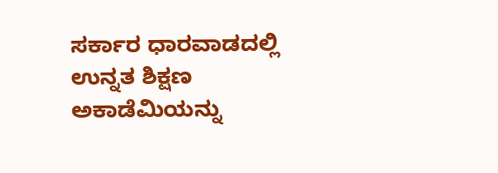ಸರ್ಕಾರ ಧಾರವಾಡದಲ್ಲಿ ಉನ್ನತ ಶಿಕ್ಷಣ ಅಕಾಡೆಮಿಯನ್ನು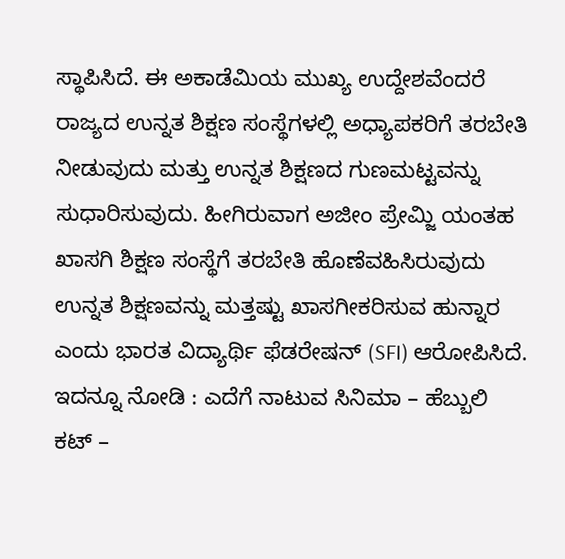ಸ್ಥಾಪಿಸಿದೆ. ಈ ಅಕಾಡೆಮಿಯ ಮುಖ್ಯ ಉದ್ದೇಶವೆಂದರೆ ರಾಜ್ಯದ ಉನ್ನತ ಶಿಕ್ಷಣ ಸಂಸ್ಥೆಗಳಲ್ಲಿ ಅಧ್ಯಾಪಕರಿಗೆ ತರಬೇತಿ ನೀಡುವುದು ಮತ್ತು ಉನ್ನತ ಶಿಕ್ಷಣದ ಗುಣಮಟ್ಟವನ್ನು ಸುಧಾರಿಸುವುದು. ಹೀಗಿರುವಾಗ ಅಜೀಂ ಪ್ರೇಮ್ಜಿ ಯಂತಹ ಖಾಸಗಿ ಶಿಕ್ಷಣ ಸಂಸ್ಥೆಗೆ ತರಬೇತಿ ಹೊಣೆವಹಿಸಿರುವುದು ಉನ್ನತ ಶಿಕ್ಷಣವನ್ನು ಮತ್ತಷ್ಟು ಖಾಸಗೀಕರಿಸುವ ಹುನ್ನಾರ ಎಂದು ಭಾರತ ವಿದ್ಯಾರ್ಥಿ ಫೆಡರೇಷನ್ (SFI) ಆರೋಪಿಸಿದೆ.
ಇದನ್ನೂ ನೋಡಿ : ಎದೆಗೆ ನಾಟುವ ಸಿನಿಮಾ – ಹೆಬ್ಬುಲಿ ಕಟ್ –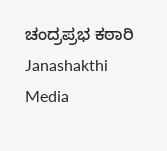ಚಂದ್ರಪ್ರಭ ಕಠಾರಿ Janashakthi Media